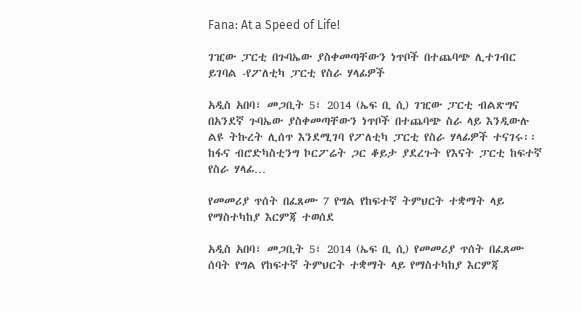Fana: At a Speed of Life!

ገዢው ፓርቲ በጉባኤው ያስቀመጣቸውን ነጥቦች በተጨባጭ ሊተገብር ይገባል -የፖለቲካ ፓርቲ የስራ ሃላፊዎች

አዲስ አበባ፣ መጋቢት 5፣ 2014 (ኤፍ ቢ ሲ) ገዢው ፓርቲ ብልጽግና በአንደኛ ጉባኤው ያስቀመጣቸውን ነጥቦች በተጨባጭ ስራ ላይ እንዲውሉ ልዩ ትኩረት ሊሰጥ እንደሚገባ የፖለቲካ ፓርቲ የስራ ሃላፊዎች ተናገሩ፡፡ ከፋና ብሮድካስቲንግ ኮርፖሬት ጋር ቆይታ ያደረጉት የእናት ፓርቲ ከፍተኛ የስራ ሃላፊ…

የመመሪያ ጥሰት በፈጸሙ 7 የግል የከፍተኛ ትምህርት ተቋማት ላይ የማስተካከያ እርምጃ ተወሰደ

አዲስ አበባ፣ መጋቢት 5፣ 2014 (ኤፍ ቢ ሲ) የመመሪያ ጥሰት በፈጸሙ ሰባት የግል የከፍተኛ ትምህርት ተቋማት ላይ የማስተካከያ እርምጃ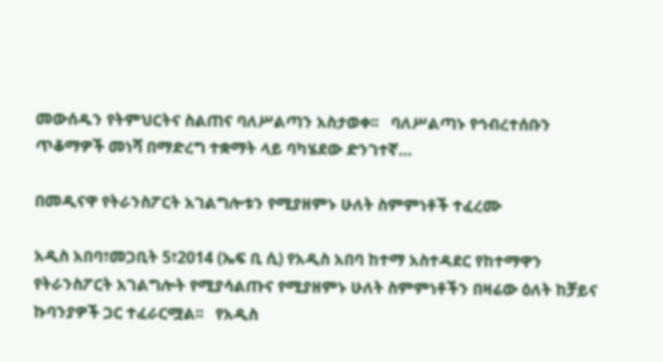መውሰዱን የትምህርትና ስልጠና ባለሥልጣን አስታወቀ፡፡   ባለሥልጣኑ የኅብረተሰቡን ጥቆማዎች መነሻ በማድረግ ተቋማት ላይ ባካሄደው ድንገተኛ…

በመዲናዋ የትራንስፖርት አገልግሎቱን የሚያዘምኑ ሁለት ስምምነቶች ተፈረሙ

አዲስ አበባ፣መጋቢት 5፣2014 (ኤፍ ቢ ሲ) የአዲስ አበባ ከተማ አስተዳደር የከተማዋን የትራንስፖርት አገልግሎት የሚያሳልጡና የሚያዘምኑ ሁለት ስምምነቶችን በዛሬው ዕለት ከቻይና ኩባንያዎች ጋር ተፈራርሟል፡፡   የአዲስ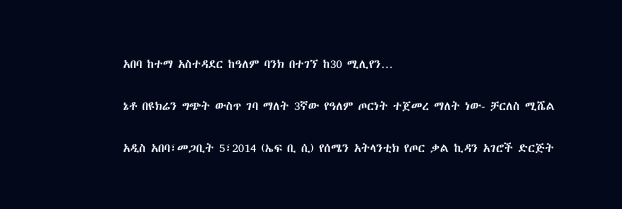አበባ ከተማ አስተዳደር ከዓለም ባንክ በተገኘ ከ30 ሚሊየን…

ኔቶ በዩክሬን ግጭት ውስጥ ገባ ማለት 3ኛው የዓለም ጦርነት ተጀመረ ማለት ነው- ቻርለስ ሚሼል

አዲስ አበባ፣መጋቢት 5፣2014 (ኤፍ ቢ ሲ) የሰሜን አትላንቲክ የጦር ቃል ኪዳን አገሮች ድርጅት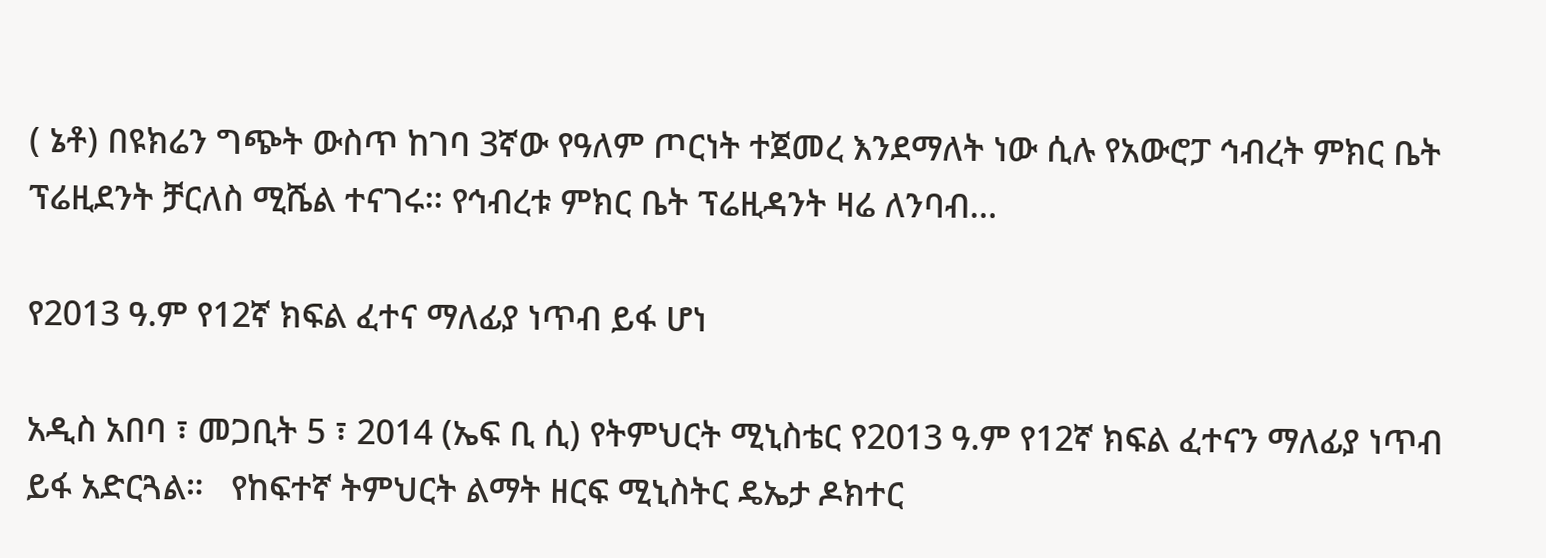( ኔቶ) በዩክሬን ግጭት ውስጥ ከገባ 3ኛው የዓለም ጦርነት ተጀመረ እንደማለት ነው ሲሉ የአውሮፓ ኅብረት ምክር ቤት ፕሬዚደንት ቻርለስ ሚሼል ተናገሩ፡፡ የኅብረቱ ምክር ቤት ፕሬዚዳንት ዛሬ ለንባብ…

የ2013 ዓ.ም የ12ኛ ክፍል ፈተና ማለፊያ ነጥብ ይፋ ሆነ

አዲስ አበባ ፣ መጋቢት 5 ፣ 2014 (ኤፍ ቢ ሲ) የትምህርት ሚኒስቴር የ2013 ዓ.ም የ12ኛ ክፍል ፈተናን ማለፊያ ነጥብ ይፋ አድርጓል።   የከፍተኛ ትምህርት ልማት ዘርፍ ሚኒስትር ዴኤታ ዶክተር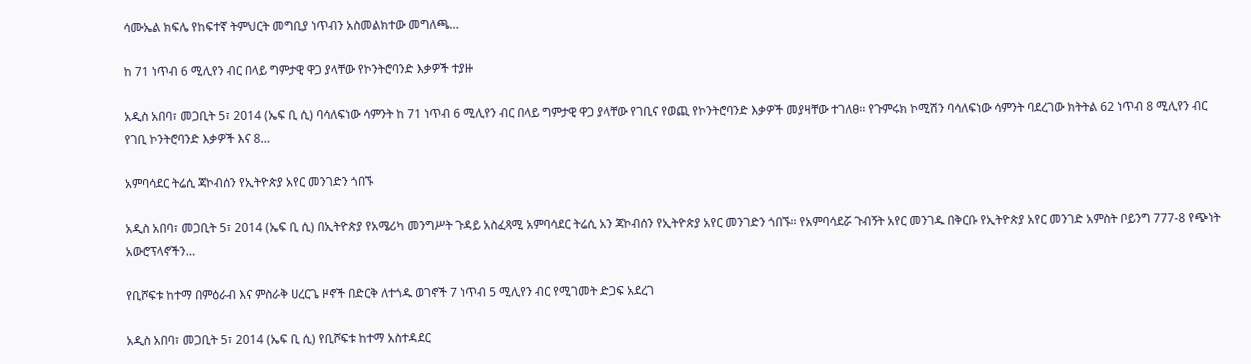ሳሙኤል ክፍሌ የከፍተኛ ትምህርት መግቢያ ነጥብን አስመልክተው መግለጫ…

ከ 71 ነጥብ 6 ሚሊየን ብር በላይ ግምታዊ ዋጋ ያላቸው የኮንትሮባንድ እቃዎች ተያዙ

አዲስ አበባ፣ መጋቢት 5፣ 2014 (ኤፍ ቢ ሲ) ባሳለፍነው ሳምንት ከ 71 ነጥብ 6 ሚሊየን ብር በላይ ግምታዊ ዋጋ ያላቸው የገቢና የወጪ የኮንትሮባንድ እቃዎች መያዛቸው ተገለፀ፡፡ የጉምሩክ ኮሚሽን ባሳለፍነው ሳምንት ባደረገው ክትትል 62 ነጥብ 8 ሚሊየን ብር የገቢ ኮንትሮባንድ እቃዎች እና 8…

አምባሳደር ትሬሲ ጃኮብሰን የኢትዮጵያ አየር መንገድን ጎበኙ

አዲስ አበባ፣ መጋቢት 5፣ 2014 (ኤፍ ቢ ሲ) በኢትዮጵያ የአሜሪካ መንግሥት ጉዳይ አስፈጻሚ አምባሳደር ትሬሲ አን ጃኮብሰን የኢትዮጵያ አየር መንገድን ጎበኙ፡፡ የአምባሳደሯ ጉብኝት አየር መንገዱ በቅርቡ የኢትዮጵያ አየር መንገድ አምስት ቦይንግ 777-8 የጭነት አውሮፕላኖችን…

የቢሾፍቱ ከተማ በምዕራብ እና ምስራቅ ሀረርጌ ዞኖች በድርቅ ለተጎዱ ወገኖች 7 ነጥብ 5 ሚሊየን ብር የሚገመት ድጋፍ አደረገ

አዲስ አበባ፣ መጋቢት 5፣ 2014 (ኤፍ ቢ ሲ) የቢሾፍቱ ከተማ አስተዳደር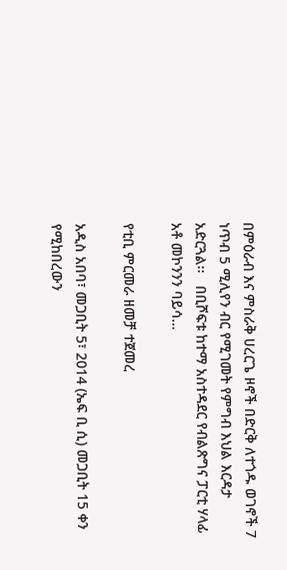በምዕራብ እና ምስራቅ ሀረርጌ ዞኖች በድርቅ ለተጎዱ ወገኖች 7 ነጥብ 5 ሚሊየን ብር የሚገመት የምግብ እህል እርዳታ አድርጓል፡፡   በቢሾፍቱ ከተማ አስተዳደር የብልጽግና ፓርቲ ሃላፊ አቶ መኮንንን ባይሳ…

የቲቢ ምርመራ ዘመቻ ተጀመረ

አዲስ አበባ፣ መጋቢት 5፣ 2014 (ኤፍ ቢ ሲ) መጋቢት 15 ቀን የሚከበረውን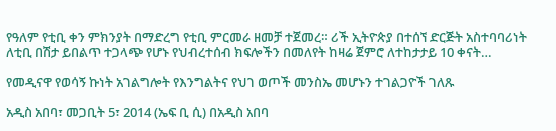የዓለም የቲቢ ቀን ምክንያት በማድረግ የቲቢ ምርመራ ዘመቻ ተጀመረ። ሪች ኢትዮጵያ በተሰኘ ድርጅት አስተባባሪነት ለቲቢ በሽታ ይበልጥ ተጋላጭ የሆኑ የህብረተሰብ ክፍሎችን በመለየት ከዛሬ ጀምሮ ለተከታታይ 10 ቀናት…

የመዲናዋ የወሳኝ ኩነት አገልግሎት የእንግልትና የህገ ወጦች መንስኤ መሆኑን ተገልጋዮች ገለጹ

አዲስ አበባ፣ መጋቢት 5፣ 2014 (ኤፍ ቢ ሲ) በአዲስ አበባ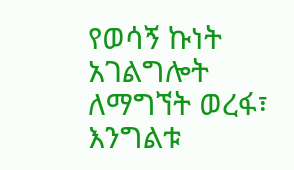የወሳኝ ኩነት አገልግሎት ለማግኘት ወረፋ፣ እንግልቱ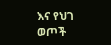እና የህገ ወጦች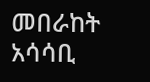መበራከት አሳሳቢ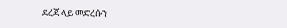ደረጃ ላይ መድረሱን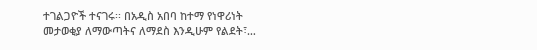ተገልጋዮች ተናገሩ፡፡ በአዲስ አበባ ከተማ የነዋሪነት መታወቂያ ለማውጣትና ለማደስ እንዲሁም የልደት፣…